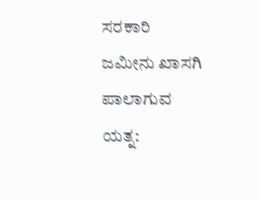ಸರಕಾರಿ ಜಮೀನು ಖಾಸಗಿ ಪಾಲಾಗುವ ಯತ್ನ: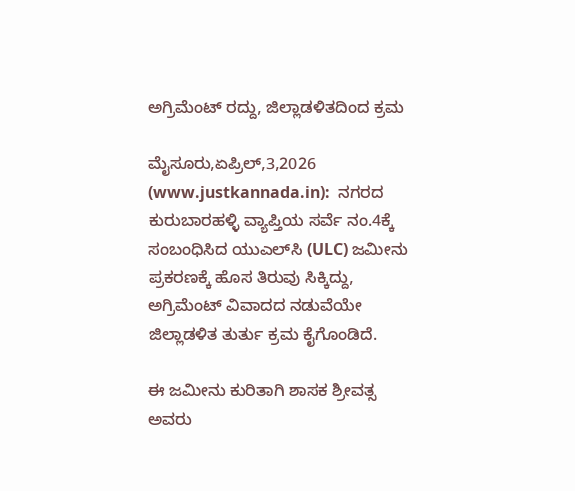ಅಗ್ರಿಮೆಂಟ್ ರದ್ದು, ಜಿಲ್ಲಾಡಳಿತದಿಂದ ಕ್ರಮ

ಮೈಸೂರು,ಏಪ್ರಿಲ್,3,2026 (www.justkannada.in):  ನಗರದ ಕುರುಬಾರಹಳ್ಳಿ ವ್ಯಾಪ್ತಿಯ ಸರ್ವೆ ನಂ.4ಕ್ಕೆ ಸಂಬಂಧಿಸಿದ ಯುಎಲ್‌ಸಿ (ULC) ಜಮೀನು ಪ್ರಕರಣಕ್ಕೆ ಹೊಸ ತಿರುವು ಸಿಕ್ಕಿದ್ದು, ಅಗ್ರಿಮೆಂಟ್ ವಿವಾದದ ನಡುವೆಯೇ ಜಿಲ್ಲಾಡಳಿತ ತುರ್ತು ಕ್ರಮ ಕೈಗೊಂಡಿದೆ.

ಈ ಜಮೀನು ಕುರಿತಾಗಿ ಶಾಸಕ ಶ್ರೀವತ್ಸ ಅವರು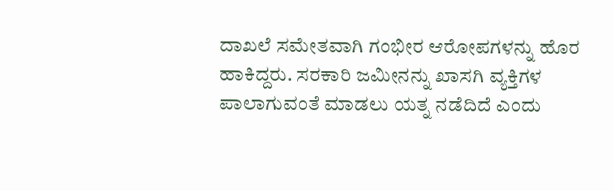ದಾಖಲೆ ಸಮೇತವಾಗಿ ಗಂಭೀರ ಆರೋಪಗಳನ್ನು ಹೊರ ಹಾಕಿದ್ದರು. ಸರಕಾರಿ ಜಮೀನನ್ನು ಖಾಸಗಿ ವ್ಯಕ್ತಿಗಳ ಪಾಲಾಗುವಂತೆ ಮಾಡಲು ಯತ್ನ ನಡೆದಿದೆ ಎಂದು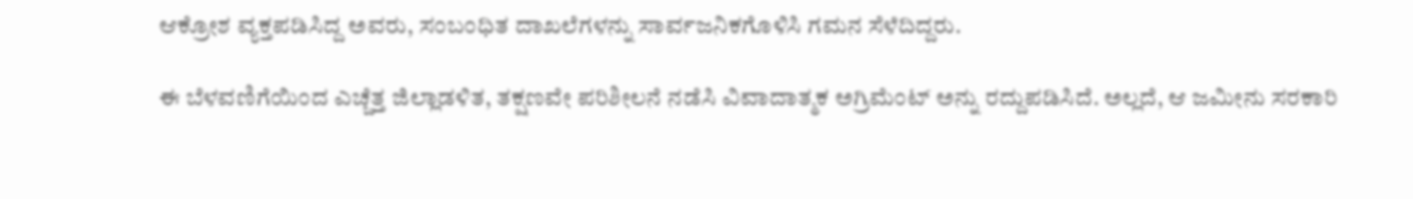ಆಕ್ರೋಶ ವ್ಯಕ್ತಪಡಿಸಿದ್ದ ಅವರು, ಸಂಬಂಧಿತ ದಾಖಲೆಗಳನ್ನು ಸಾರ್ವಜನಿಕಗೊಳಿಸಿ ಗಮನ ಸೆಳೆದಿದ್ದರು.

ಈ ಬೆಳವಣಿಗೆಯಿಂದ ಎಚ್ಚೆತ್ತ ಜಿಲ್ಲಾಡಳಿತ, ತಕ್ಷಣವೇ ಪರಿಶೀಲನೆ ನಡೆಸಿ ವಿವಾದಾತ್ಮಕ ಅಗ್ರಿಮೆಂಟ್ ಅನ್ನು ರದ್ದುಪಡಿಸಿದೆ. ಅಲ್ಲದೆ, ಆ ಜಮೀನು ಸರಕಾರಿ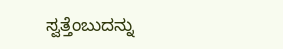ಸ್ವತ್ತೆಂಬುದನ್ನು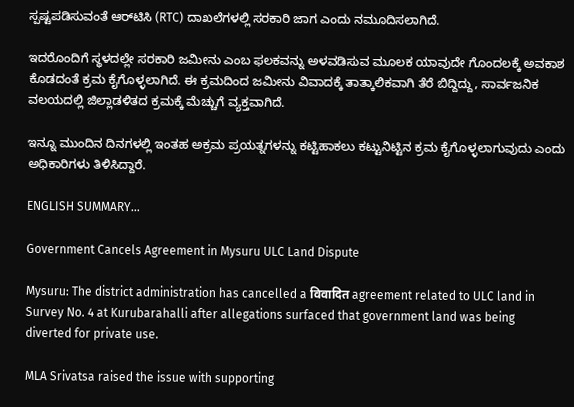ಸ್ಪಷ್ಟಪಡಿಸುವಂತೆ ಆರ್‌ಟಿಸಿ (RTC) ದಾಖಲೆಗಳಲ್ಲಿ ಸರಕಾರಿ ಜಾಗ ಎಂದು ನಮೂದಿಸಲಾಗಿದೆ.

ಇದರೊಂದಿಗೆ ಸ್ಥಳದಲ್ಲೇ ಸರಕಾರಿ ಜಮೀನು ಎಂಬ ಫಲಕವನ್ನು ಅಳವಡಿಸುವ ಮೂಲಕ ಯಾವುದೇ ಗೊಂದಲಕ್ಕೆ ಅವಕಾಶ ಕೊಡದಂತೆ ಕ್ರಮ ಕೈಗೊಳ್ಳಲಾಗಿದೆ. ಈ ಕ್ರಮದಿಂದ ಜಮೀನು ವಿವಾದಕ್ಕೆ ತಾತ್ಕಾಲಿಕವಾಗಿ ತೆರೆ ಬಿದ್ದಿದ್ದು, ಸಾರ್ವಜನಿಕ ವಲಯದಲ್ಲಿ ಜಿಲ್ಲಾಡಳಿತದ ಕ್ರಮಕ್ಕೆ ಮೆಚ್ಚುಗೆ ವ್ಯಕ್ತವಾಗಿದೆ.

ಇನ್ನೂ ಮುಂದಿನ ದಿನಗಳಲ್ಲಿ ಇಂತಹ ಅಕ್ರಮ ಪ್ರಯತ್ನಗಳನ್ನು ಕಟ್ಟಿಹಾಕಲು ಕಟ್ಟುನಿಟ್ಟಿನ ಕ್ರಮ ಕೈಗೊಳ್ಳಲಾಗುವುದು ಎಂದು ಅಧಿಕಾರಿಗಳು ತಿಳಿಸಿದ್ದಾರೆ.

ENGLISH SUMMARY…

Government Cancels Agreement in Mysuru ULC Land Dispute

Mysuru: The district administration has cancelled a विवादित agreement related to ULC land in Survey No. 4 at Kurubarahalli after allegations surfaced that government land was being diverted for private use.

MLA Srivatsa raised the issue with supporting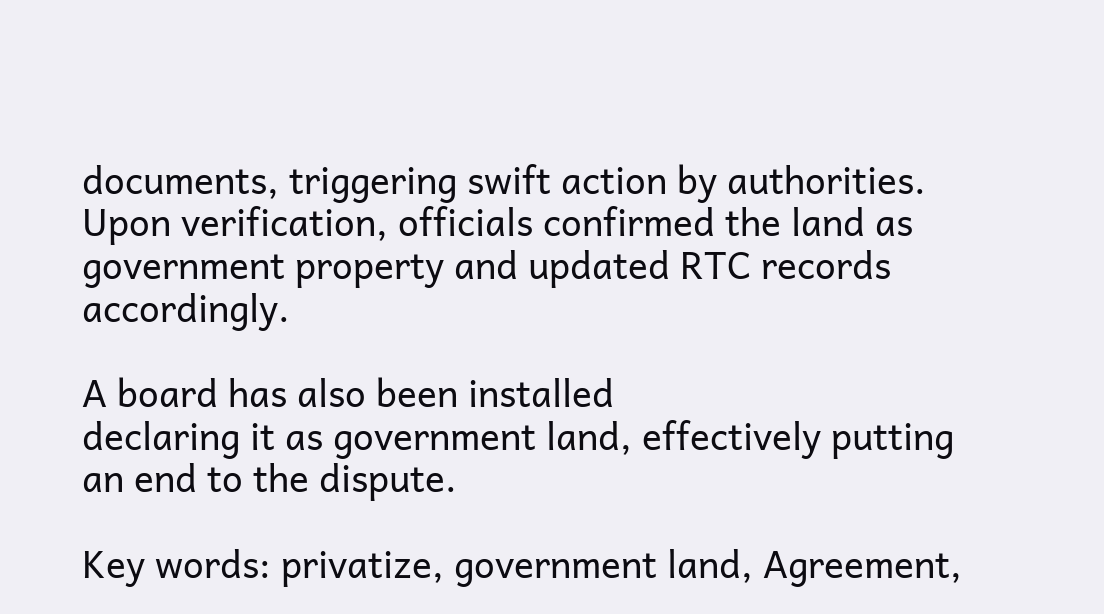documents, triggering swift action by authorities. Upon verification, officials confirmed the land as government property and updated RTC records accordingly.

A board has also been installed
declaring it as government land, effectively putting an end to the dispute.

Key words: privatize, government land, Agreement,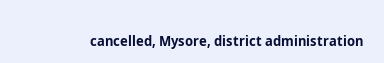cancelled, Mysore, district administration